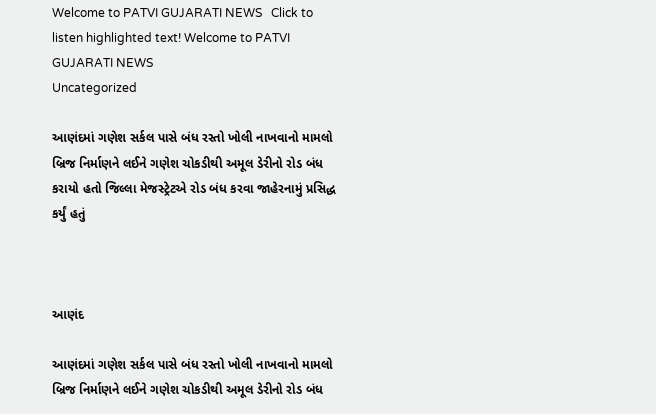Welcome to PATVI GUJARATI NEWS   Click to listen highlighted text! Welcome to PATVI GUJARATI NEWS
Uncategorized

આણંદમાં ગણેશ સર્કલ પાસે બંધ રસ્તો ખોલી નાખવાનો મામલો બ્રિજ નિર્માણને લઈને ગણેશ ચોકડીથી અમૂલ ડેરીનો રોડ બંધ કરાયો હતો જિલ્લા મેજસ્ટ્રેટએ રોડ બંધ કરવા જાહેરનામું પ્રસિદ્ધ કર્યું હતું



આણંદ

આણંદમાં ગણેશ સર્કલ પાસે બંધ રસ્તો ખોલી નાખવાનો મામલો બ્રિજ નિર્માણને લઈને ગણેશ ચોકડીથી અમૂલ ડેરીનો રોડ બંધ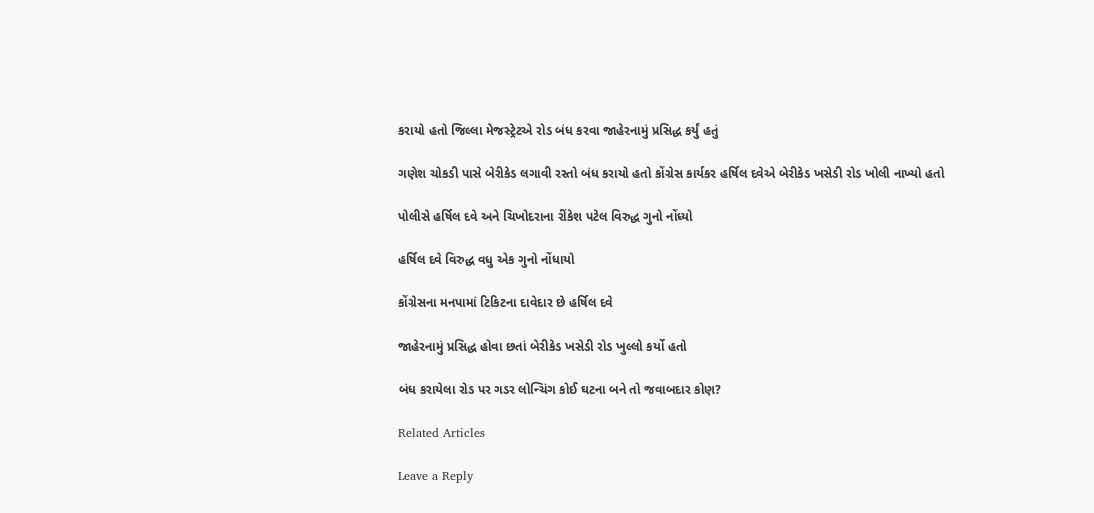કરાયો હતો જિલ્લા મેજસ્ટ્રેટએ રોડ બંધ કરવા જાહેરનામું પ્રસિદ્ધ કર્યું હતું

ગણેશ ચોકડી પાસે બેરીકેડ લગાવી રસ્તો બંધ કરાયો હતો કોંગ્રેસ કાર્યકર હર્ષિલ દવેએ બેરીકેડ ખસેડી રોડ ખોલી નાખ્યો હતો

પોલીસે હર્ષિલ દવે અને ચિખોદરાના રીંકેશ પટેલ વિરુદ્ધ ગુનો નોંધ્યો

હર્ષિલ દવે વિરુદ્ધ વધુ એક ગુનો નોંધાયો

કોંગ્રેસના મનપામાં ટિકિટના દાવેદાર છે હર્ષિલ દવે

જાહેરનામું પ્રસિદ્ધ હોવા છતાં બેરીકેડ ખસેડી રોડ ખુલ્લો કર્યો હતો

બંધ કરાયેલા રોડ પર ગડર લોન્ચિંગ કોઈ ઘટના બને તો જવાબદાર કોણ?

Related Articles

Leave a Reply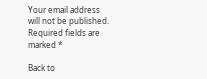Your email address will not be published. Required fields are marked *

Back to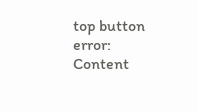top button
error: Content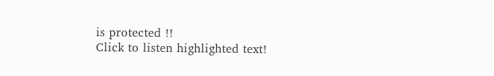is protected !!
Click to listen highlighted text!